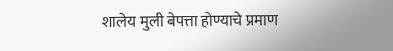शालेय मुली बेपत्ता होण्याचे प्रमाण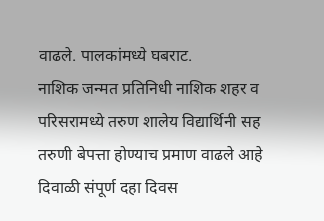वाढले. पालकांमध्ये घबराट.
नाशिक जन्मत प्रतिनिधी नाशिक शहर व परिसरामध्ये तरुण शालेय विद्यार्थिनी सह तरुणी बेपत्ता होण्याच प्रमाण वाढले आहे
दिवाळी संपूर्ण दहा दिवस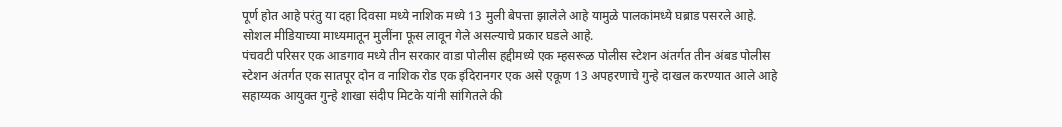पूर्ण होत आहे परंतु या दहा दिवसा मध्ये नाशिक मध्ये 13 मुली बेपत्ता झालेले आहे यामुळे पालकांमध्ये घब्राड पसरले आहे.
सोशल मीडियाच्या माध्यमातून मुलींना फूस लावून गेले असल्याचे प्रकार घडले आहे.
पंचवटी परिसर एक आडगाव मध्ये तीन सरकार वाडा पोलीस हद्दीमध्ये एक म्हसरूळ पोलीस स्टेशन अंतर्गत तीन अंबड पोलीस स्टेशन अंतर्गत एक सातपूर दोन व नाशिक रोड एक इंदिरानगर एक असे एकूण 13 अपहरणाचे गुन्हे दाखल करण्यात आले आहे
सहाय्यक आयुक्त गुन्हे शाखा संदीप मिटके यांनी सांगितले की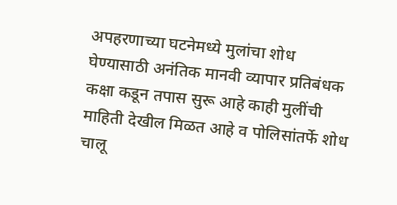अपहरणाच्या घटनेमध्ये मुलांचा शोध घेण्यासाठी अनंतिक मानवी व्यापार प्रतिबंधक कक्षा कडून तपास सुरू आहे काही मुलींची माहिती देखील मिळत आहे व पोलिसांतर्फे शोध चालू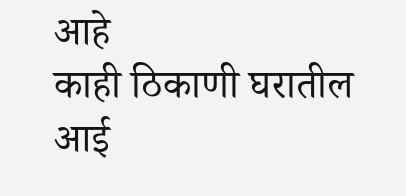आहे
काही ठिकाणी घरातील आई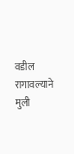वडील रागावल्याने मुली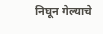निघून गेल्याचे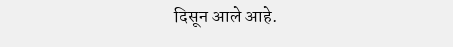दिसून आले आहे.